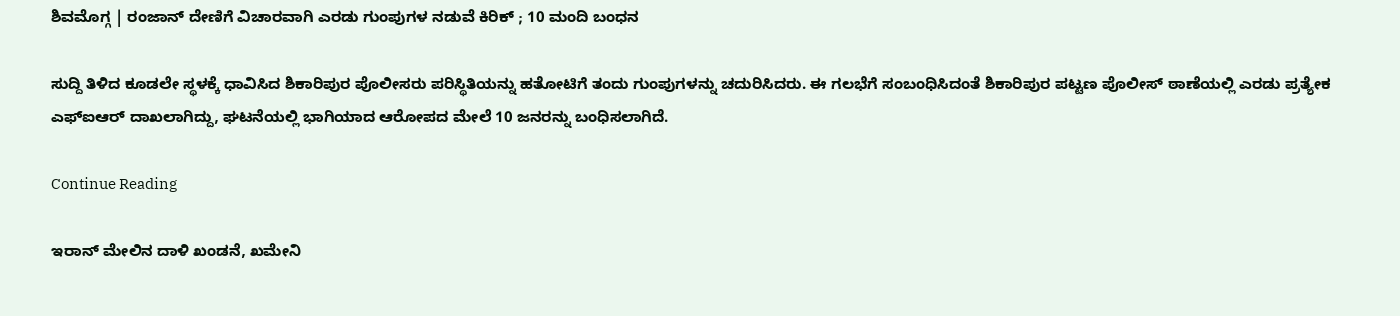ಶಿವಮೊಗ್ಗ | ರಂಜಾನ್ ದೇಣಿಗೆ ವಿಚಾರವಾಗಿ ಎರಡು ಗುಂಪುಗಳ ನಡುವೆ ಕಿರಿಕ್ ; 10 ಮಂದಿ ಬಂಧನ

ಸುದ್ದಿ ತಿಳಿದ ಕೂಡಲೇ ಸ್ಥಳಕ್ಕೆ ಧಾವಿಸಿದ ಶಿಕಾರಿಪುರ ಪೊಲೀಸರು ಪರಿಸ್ಥಿತಿಯನ್ನು ಹತೋಟಿಗೆ ತಂದು ಗುಂಪುಗಳನ್ನು ಚದುರಿಸಿದರು. ಈ ಗಲಭೆಗೆ ಸಂಬಂಧಿಸಿದಂತೆ ಶಿಕಾರಿಪುರ ಪಟ್ಟಣ ಪೊಲೀಸ್ ಠಾಣೆಯಲ್ಲಿ ಎರಡು ಪ್ರತ್ಯೇಕ ಎಫ್‌ಐಆರ್ ದಾಖಲಾಗಿದ್ದು, ಘಟನೆಯಲ್ಲಿ ಭಾಗಿಯಾದ ಆರೋಪದ ಮೇಲೆ 10 ಜನರನ್ನು ಬಂಧಿಸಲಾಗಿದೆ.

Continue Reading

ಇರಾನ್ ಮೇಲಿನ ದಾಳಿ ಖಂಡನೆ, ಖಮೇನಿ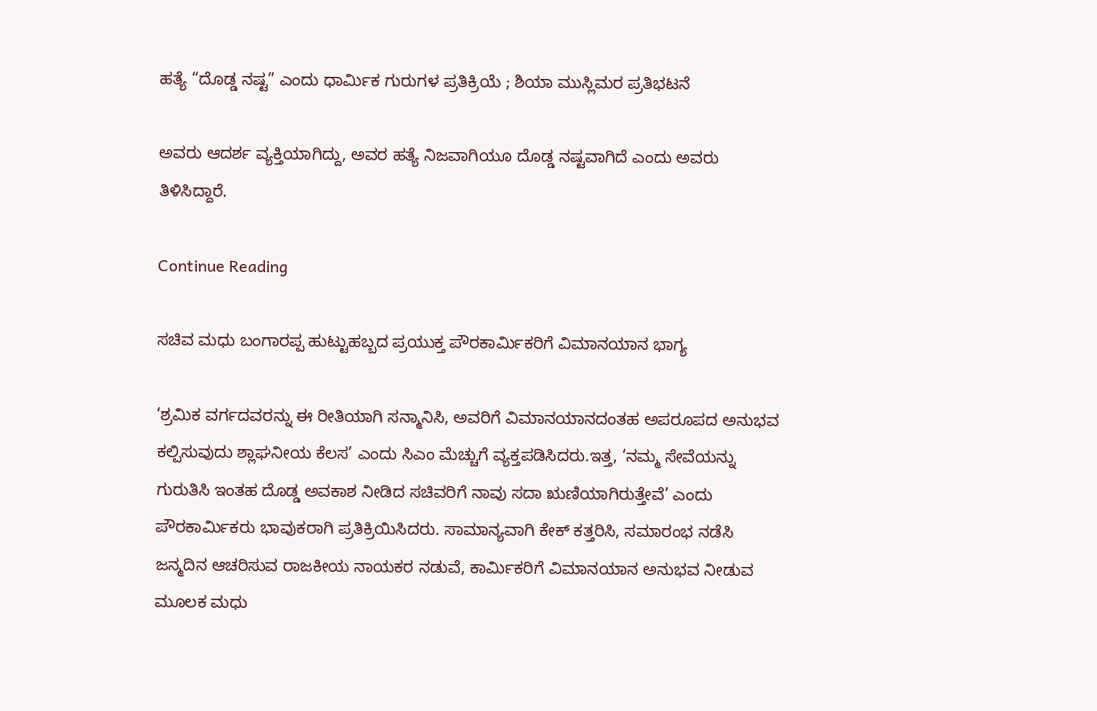ಹತ್ಯೆ “ದೊಡ್ಡ ನಷ್ಟ” ಎಂದು ಧಾರ್ಮಿಕ ಗುರುಗಳ ಪ್ರತಿಕ್ರಿಯೆ ; ಶಿಯಾ ಮುಸ್ಲಿಮರ ಪ್ರತಿಭಟನೆ

ಅವರು ಆದರ್ಶ ವ್ಯಕ್ತಿಯಾಗಿದ್ದು, ಅವರ ಹತ್ಯೆ ನಿಜವಾಗಿಯೂ ದೊಡ್ಡ ನಷ್ಟವಾಗಿದೆ ಎಂದು ಅವರು ತಿಳಿಸಿದ್ದಾರೆ.

Continue Reading

ಸಚಿವ ಮಧು ಬಂಗಾರಪ್ಪ ಹುಟ್ಟುಹಬ್ಬದ ಪ್ರಯುಕ್ತ ಪೌರಕಾರ್ಮಿಕರಿಗೆ ವಿಮಾನಯಾನ ಭಾಗ್ಯ

‘ಶ್ರಮಿಕ ವರ್ಗದವರನ್ನು ಈ ರೀತಿಯಾಗಿ ಸನ್ಮಾನಿಸಿ, ಅವರಿಗೆ ವಿಮಾನಯಾನದಂತಹ ಅಪರೂಪದ ಅನುಭವ ಕಲ್ಪಿಸುವುದು ಶ್ಲಾಘನೀಯ ಕೆಲಸ’ ಎಂದು ಸಿಎಂ ಮೆಚ್ಚುಗೆ ವ್ಯಕ್ತಪಡಿಸಿದರು.ಇತ್ತ, ‘ನಮ್ಮ ಸೇವೆಯನ್ನು ಗುರುತಿಸಿ ಇಂತಹ ದೊಡ್ಡ ಅವಕಾಶ ನೀಡಿದ ಸಚಿವರಿಗೆ ನಾವು ಸದಾ ಋಣಿಯಾಗಿರುತ್ತೇವೆ’ ಎಂದು ಪೌರಕಾರ್ಮಿಕರು ಭಾವುಕರಾಗಿ ಪ್ರತಿಕ್ರಿಯಿಸಿದರು. ಸಾಮಾನ್ಯವಾಗಿ ಕೇಕ್ ಕತ್ತರಿಸಿ, ಸಮಾರಂಭ ನಡೆಸಿ ಜನ್ಮದಿನ ಆಚರಿಸುವ ರಾಜಕೀಯ ನಾಯಕರ ನಡುವೆ, ಕಾರ್ಮಿಕರಿಗೆ ವಿಮಾನಯಾನ ಅನುಭವ ನೀಡುವ ಮೂಲಕ ಮಧು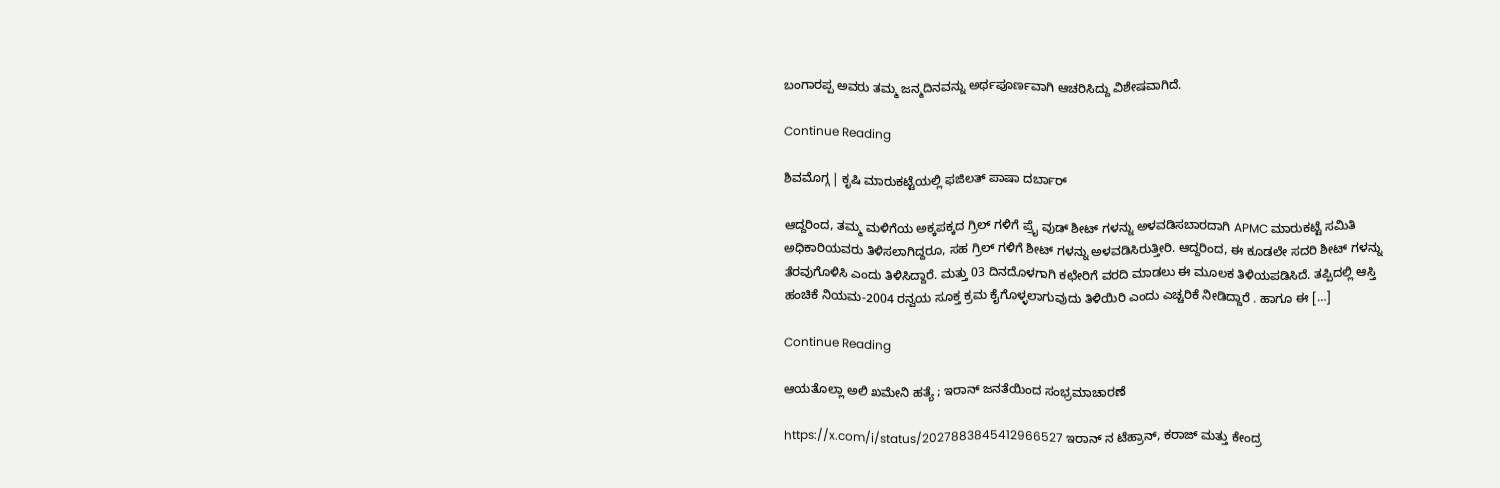ಬಂಗಾರಪ್ಪ ಅವರು ತಮ್ಮ ಜನ್ಮದಿನವನ್ನು ಅರ್ಥಪೂರ್ಣವಾಗಿ ಆಚರಿಸಿದ್ದು ವಿಶೇಷವಾಗಿದೆ.

Continue Reading

ಶಿವಮೊಗ್ಗ | ಕೃಷಿ ಮಾರುಕಟ್ಟೆಯಲ್ಲಿ ಫಜಿಲತ್ ಪಾಷಾ ದರ್ಬಾರ್

ಆದ್ದರಿಂದ, ತಮ್ಮ ಮಳಿಗೆಯ ಅಕ್ಕಪಕ್ಕದ ಗ್ರಿಲ್ ಗಳಿಗೆ ಪ್ರೈ ವುಡ್ ಶೀಟ್ ಗಳನ್ನು ಅಳವಡಿಸಬಾರದಾಗಿ APMC ಮಾರುಕಟ್ಟೆ ಸಮಿತಿ ಅಧಿಕಾರಿಯವರು ತಿಳಿಸಲಾಗಿದ್ದರೂ, ಸಹ ಗ್ರಿಲ್ ಗಳಿಗೆ ಶೀಟ್ ಗಳನ್ನು ಅಳವಡಿಸಿರುತ್ತೀರಿ. ಆದ್ದರಿಂದ, ಈ ಕೂಡಲೇ ಸದರಿ ಶೀಟ್ ಗಳನ್ನು ತೆರವುಗೊಳಿಸಿ ಎಂದು ತಿಳಿಸಿದ್ದಾರೆ. ಮತ್ತು 03 ದಿನದೊಳಗಾಗಿ ಕಛೇರಿಗೆ ವರದಿ ಮಾಡಲು ಈ ಮೂಲಕ ತಿಳಿಯಪಡಿಸಿದೆ. ತಪ್ಪಿದಲ್ಲಿ ಆಸ್ತಿ ಹಂಚಿಕೆ ನಿಯಮ-2004 ರನ್ವಯ ಸೂಕ್ತ ಕ್ರಮ ಕೈಗೊಳ್ಳಲಾಗುವುದು ತಿಳಿಯಿರಿ ಎಂದು ಎಚ್ಚರಿಕೆ ನೀಡಿದ್ದಾರೆ . ಹಾಗೂ ಈ […]

Continue Reading

ಆಯತೊಲ್ಲಾ ಅಲಿ ಖಮೇನಿ ಹತ್ಯೆ ; ಇರಾನ್ ಜನತೆಯಿಂದ ಸಂಭ್ರಮಾಚಾರಣೆ

https://x.com/i/status/2027883845412966527 ಇರಾನ್‌ ನ ಟೆಹ್ರಾನ್‌, ಕರಾಜ್ ಮತ್ತು ಕೇಂದ್ರ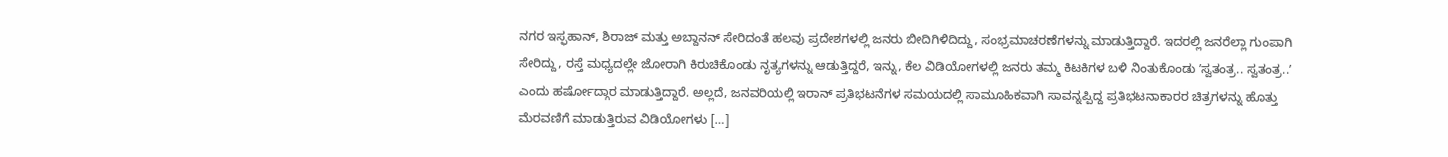ನಗರ ಇಸ್ಫಹಾನ್‌, ಶಿರಾಜ್ ಮತ್ತು ಅಬ್ದಾನನ್ ಸೇರಿದಂತೆ ಹಲವು ಪ್ರದೇಶಗಳಲ್ಲಿ ಜನರು ಬೀದಿಗಿಳಿದಿದ್ದು, ಸಂಭ್ರಮಾಚರಣೆಗಳನ್ನು ಮಾಡುತ್ತಿದ್ದಾರೆ. ಇದರಲ್ಲಿ ಜನರೆಲ್ಲಾ ಗುಂಪಾಗಿ ಸೇರಿದ್ದು, ರಸ್ತೆ ಮಧ್ಯದಲ್ಲೇ ಜೋರಾಗಿ ಕಿರುಚಿಕೊಂಡು ನೃತ್ಯಗಳನ್ನು ಆಡುತ್ತಿದ್ದರೆ, ಇನ್ನು, ಕೆಲ ವಿಡಿಯೋಗಳಲ್ಲಿ ಜನರು ತಮ್ಮ ಕಿಟಕಿಗಳ ಬಳಿ ನಿಂತುಕೊಂಡು ʼಸ್ವತಂತ್ರ.. ಸ್ವತಂತ್ರ..ʼ ಎಂದು ಹರ್ಷೋದ್ಗಾರ ಮಾಡುತ್ತಿದ್ದಾರೆ. ಅಲ್ಲದೆ, ಜನವರಿಯಲ್ಲಿ ಇರಾನ್‌ ಪ್ರತಿಭಟನೆಗಳ ಸಮಯದಲ್ಲಿ ಸಾಮೂಹಿಕವಾಗಿ ಸಾವನ್ನಪ್ಪಿದ್ದ ಪ್ರತಿಭಟನಾಕಾರರ ಚಿತ್ರಗಳನ್ನು ಹೊತ್ತು ಮೆರವಣಿಗೆ ಮಾಡುತ್ತಿರುವ ವಿಡಿಯೋಗಳು […]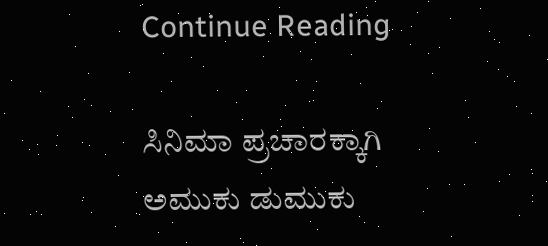Continue Reading

ಸಿನಿಮಾ ಪ್ರಚಾರಕ್ಕಾಗಿ ಅಮುಕು ಡುಮುಕು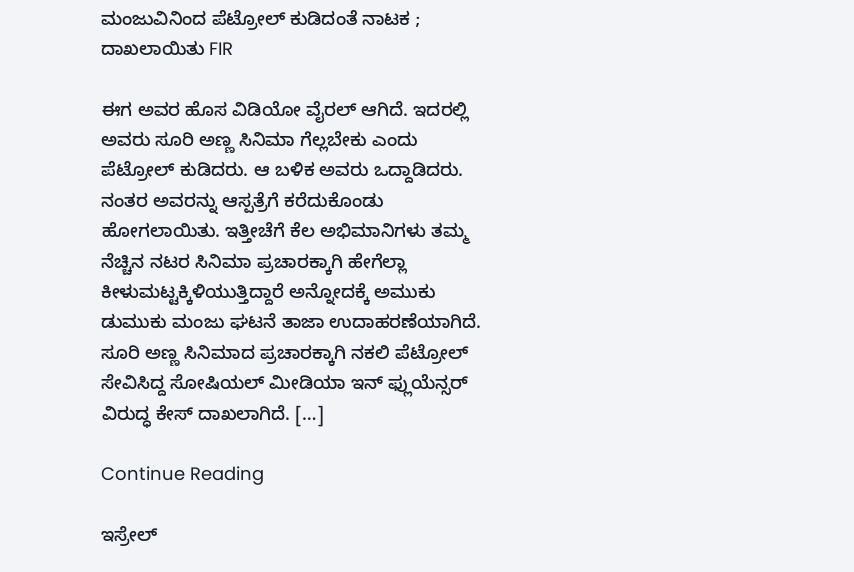ಮಂಜುವಿನಿಂದ ಪೆಟ್ರೋಲ್ ಕುಡಿದಂತೆ ನಾಟಕ ; ದಾಖಲಾಯಿತು FIR

ಈಗ ಅವರ ಹೊಸ ವಿಡಿಯೋ ವೈರಲ್ ಆಗಿದೆ. ಇದರಲ್ಲಿ ಅವರು ಸೂರಿ ಅಣ್ಣ ಸಿನಿಮಾ ಗೆಲ್ಲಬೇಕು ಎಂದು ಪೆಟ್ರೋಲ್ ಕುಡಿದರು. ಆ ಬಳಿಕ ಅವರು ಒದ್ದಾಡಿದರು. ನಂತರ ಅವರನ್ನು ಆಸ್ಪತ್ರೆಗೆ ಕರೆದುಕೊಂಡು ಹೋಗಲಾಯಿತು. ಇತ್ತೀಚೆಗೆ ಕೆಲ ಅಭಿಮಾನಿಗಳು ತಮ್ಮ ನೆಚ್ಚಿನ ನಟರ ಸಿನಿಮಾ ಪ್ರಚಾರಕ್ಕಾಗಿ ಹೇಗೆಲ್ಲಾ ಕೀಳುಮಟ್ಟಕ್ಕಿಳಿಯುತ್ತಿದ್ದಾರೆ ಅನ್ನೋದಕ್ಕೆ ಅಮುಕು ಡುಮುಕು ಮಂಜು ಘಟನೆ ತಾಜಾ ಉದಾಹರಣೆಯಾಗಿದೆ. ಸೂರಿ ಅಣ್ಣ ಸಿನಿಮಾದ ಪ್ರಚಾರಕ್ಕಾಗಿ ನಕಲಿ ಪೆಟ್ರೋಲ್‌ ಸೇವಿಸಿದ್ದ ಸೋಷಿಯಲ್ ಮೀಡಿಯಾ ಇನ್ ಫ್ಲುಯೆನ್ಸರ್ ವಿರುದ್ಧ ಕೇಸ್‌ ದಾಖಲಾಗಿದೆ. […]

Continue Reading

ಇಸ್ರೇಲ್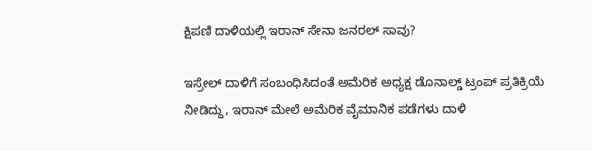ಕ್ಷಿಪಣಿ ದಾಳಿಯಲ್ಲಿ ಇರಾನ್ ಸೇನಾ ಜನರಲ್ ಸಾವು?

ಇಸ್ರೇಲ್ ದಾಳಿಗೆ ಸಂಬಂಧಿಸಿದಂತೆ ಅಮೆರಿಕ ಅಧ್ಯಕ್ಷ ಡೊನಾಲ್ಡ್ ಟ್ರಂಪ್ ಪ್ರತಿಕ್ರಿಯೆ ನೀಡಿದ್ದು, ಇರಾನ್ ಮೇಲೆ ಅಮೆರಿಕ ವೈಮಾನಿಕ ಪಡೆಗಳು ದಾಳಿ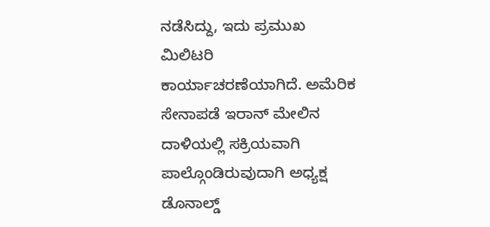ನಡೆಸಿದ್ದು, ಇದು ಪ್ರಮುಖ ಮಿಲಿಟರಿ ಕಾರ್ಯಾಚರಣೆಯಾಗಿದೆ. ಅಮೆರಿಕ ಸೇನಾಪಡೆ ಇರಾನ್ ಮೇಲಿನ ದಾಳಿಯಲ್ಲಿ ಸಕ್ರಿಯವಾಗಿ ಪಾಲ್ಗೊಂಡಿರುವುದಾಗಿ ಅಧ್ಯಕ್ಷ ಡೊನಾಲ್ಡ್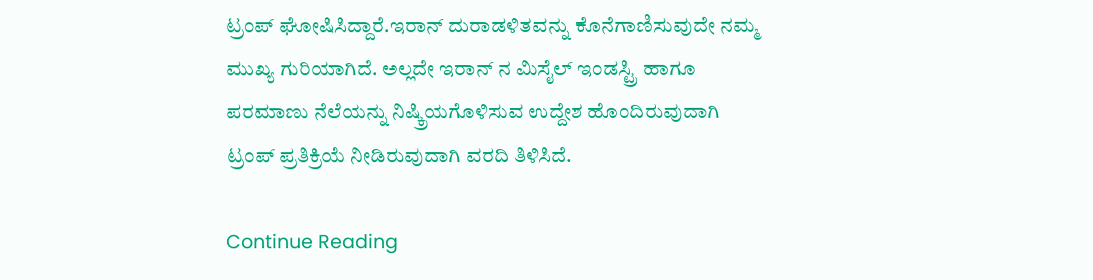ಟ್ರಂಪ್‌ ಘೋಷಿಸಿದ್ದಾರೆ.ಇರಾನ್ ದುರಾಡಳಿತವನ್ನು ಕೊನೆಗಾಣಿಸುವುದೇ ನಮ್ಮ ಮುಖ್ಯ ಗುರಿಯಾಗಿದೆ. ಅಲ್ಲದೇ ಇರಾನ್ ನ ಮಿಸೈಲ್ ಇಂಡಸ್ಟ್ರಿ ಹಾಗೂ ಪರಮಾಣು ನೆಲೆಯನ್ನು ನಿಷ್ಕ್ರಿಯಗೊಳಿಸುವ ಉದ್ದೇಶ ಹೊಂದಿರುವುದಾಗಿ ಟ್ರಂಪ್ ಪ್ರತಿಕ್ರಿಯೆ ನೀಡಿರುವುದಾಗಿ ವರದಿ ತಿಳಿಸಿದೆ.

Continue Reading